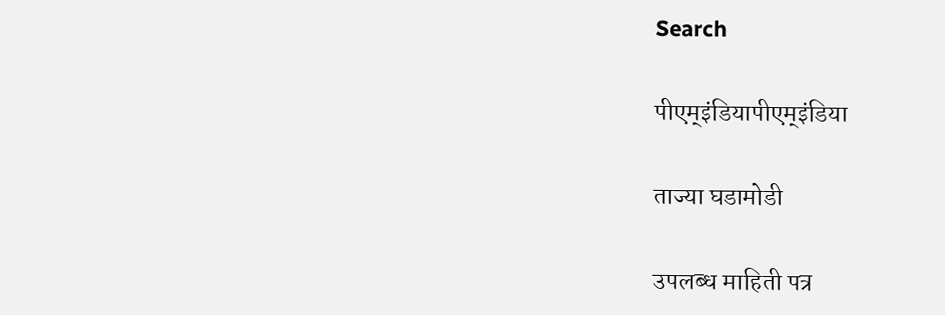Search

पीएम्इंडियापीएम्इंडिया

ताज्या घडामोडी

उपलब्ध माहिती पत्र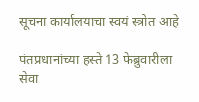सूचना कार्यालयाचा स्वयं स्त्रोत आहे

पंतप्रधानांच्या हस्ते 13 फेब्रुवारीला सेवा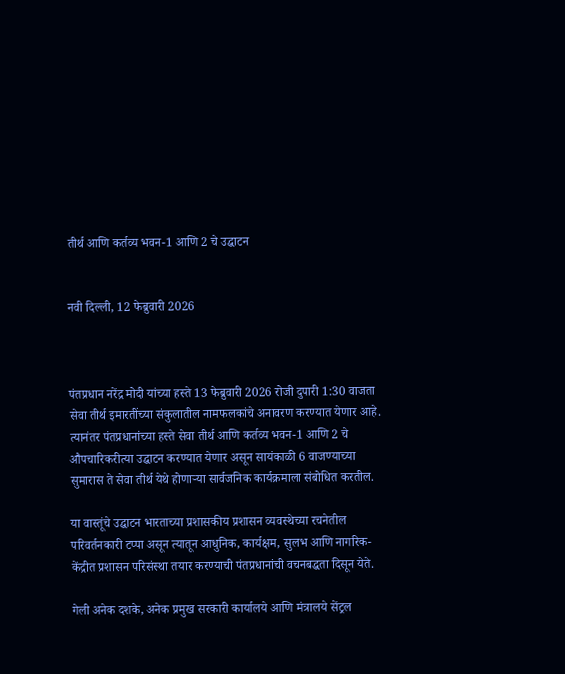तीर्थ आणि कर्तव्य भवन-1 आणि 2 चे उद्घाटन


नवी दिल्‍ली, 12 फेब्रुवारी 2026



पंतप्रधान नरेंद्र मोदी यांच्या हस्ते 13 फेब्रुवारी 2026 रोजी दुपारी 1:30 वाजता सेवा तीर्थ इमारतींच्या संकुलातील नामफलकांचे अनावरण करण्यात येणार आहे. त्यानंतर पंतप्रधानांच्या हस्ते सेवा तीर्थ आणि कर्तव्य भवन-1 आणि 2 चे औपचारिकरीत्या उद्घाटन करण्यात येणार असून सायंकाळी 6 वाजण्याच्या सुमारास ते सेवा तीर्थ येथे होणाऱ्या सार्वजनिक कार्यक्रमाला संबोधित करतील.

या वास्तूंचे उद्घाटन भारताच्या प्रशासकीय प्रशासन व्यवस्थेच्या रचनेतील परिवर्तनकारी टप्पा असून त्यातून आधुनिक, कार्यक्षम, सुलभ आणि नागरिक-केंद्रीत प्रशासन परिसंस्था तयार करण्याची पंतप्रधानांची वचनबद्धता दिसून येते.

गेली अनेक दशके, अनेक प्रमुख सरकारी कार्यालये आणि मंत्रालये सेंट्रल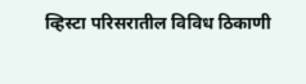व्हिस्टा परिसरातील विविध ठिकाणी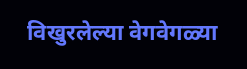विखुरलेल्या वेगवेगळ्या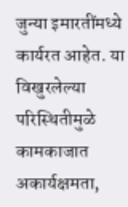जुन्या इमारतींमध्ये कार्यरत आहेत. या विखुरलेल्या परिस्थितीमुळे कामकाजात अकार्यक्षमता,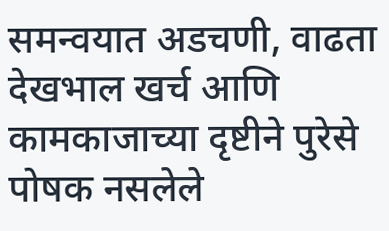समन्वयात अडचणी, वाढता देखभाल खर्च आणि कामकाजाच्या दृष्टीने पुरेसे पोषक नसलेले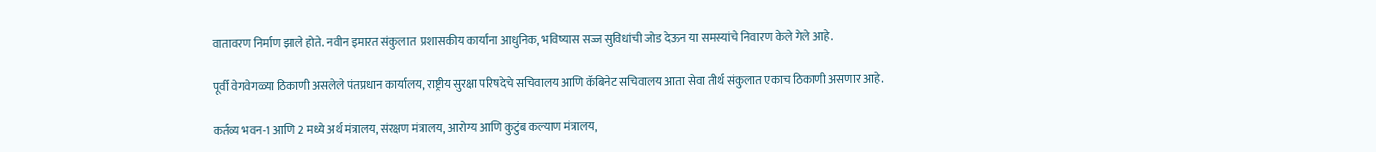वातावरण निर्माण झाले होते. नवीन इमारत संकुलात  प्रशासकीय कार्यांना आधुनिक, भविष्यास सज्ज सुविधांची जोड देऊन या समस्यांचे निवारण केले गेले आहे.

पूर्वी वेगवेगळ्या ठिकाणी असलेले पंतप्रधान कार्यालय, राष्ट्रीय सुरक्षा परिषदेचे सचिवालय आणि कॅबिनेट सचिवालय आता सेवा तीर्थ संकुलात एकाच ठिकाणी असणार आहे.

कर्तव्य भवन-1 आणि 2 मध्ये अर्थ मंत्रालय, संरक्षण मंत्रालय, आरोग्य आणि कुटुंब कल्याण मंत्रालय,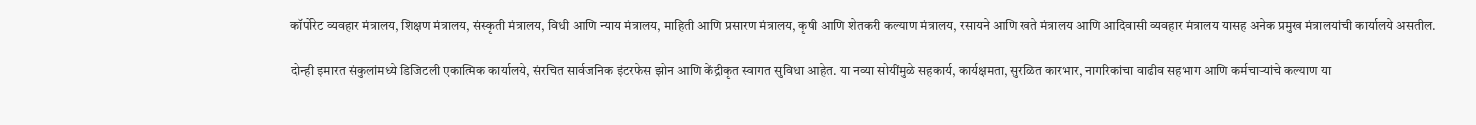कॉर्पोरेट व्यवहार मंत्रालय, शिक्षण मंत्रालय, संस्कृती मंत्रालय, विधी आणि न्याय मंत्रालय, माहिती आणि प्रसारण मंत्रालय, कृषी आणि शेतकरी कल्याण मंत्रालय, रसायने आणि खते मंत्रालय आणि आदिवासी व्यवहार मंत्रालय यासह अनेक प्रमुख मंत्रालयांची कार्यालये असतील.

दोन्ही इमारत संकुलांमध्ये डिजिटली एकात्मिक कार्यालये, संरचित सार्वजनिक इंटरफेस झोन आणि केंद्रीकृत स्वागत सुविधा आहेत. या नव्या सोयींमुळे सहकार्य, कार्यक्षमता, सुरळित कारभार, नागरिकांचा वाढीव सहभाग आणि कर्मचाऱ्यांचे कल्याण या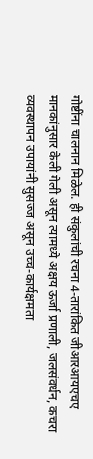गोष्टींना चालनान मिळेल. ही संकुलांची रचना 4-तारांकित जीआरआयएचए मानकांनुसार केली गेली असून त्यामध्ये अक्षय ऊर्जा प्रणाली, जलसंवर्धन, कचरा व्यवस्थापन उपायांनी सुसज्ज असून उच्च-कार्यक्षमता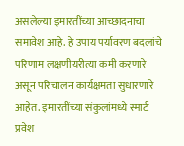असलेल्या इमारतींच्या आच्छादनाचा समावेश आहे. हे उपाय पर्यावरण बदलांचे परिणाम लक्षणीयरीत्या कमी करणारे असून परिचालन कार्यक्षमता सुधारणारे आहेत. इमारतींच्या संकुलांमध्ये स्मार्ट प्रवेश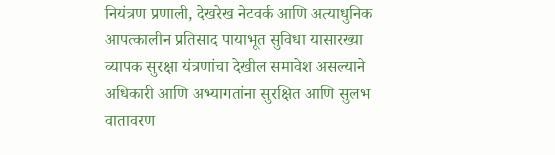नियंत्रण प्रणाली, देखरेख नेटवर्क आणि अत्याधुनिक आपत्कालीन प्रतिसाद पायाभूत सुविधा यासारख्या व्यापक सुरक्षा यंत्रणांचा देखील समावेश असल्याने अधिकारी आणि अभ्यागतांना सुरक्षित आणि सुलभ वातावरण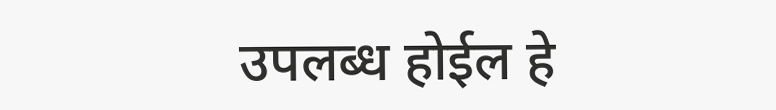उपलब्ध होईल हे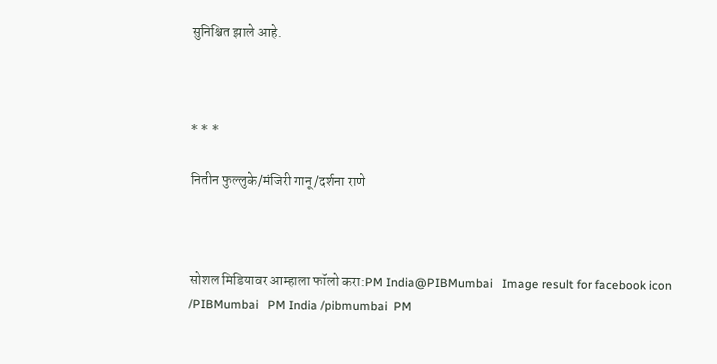सुनिश्चित झाले आहे.



* * *

नितीन फुल्लुके/मंजिरी गानू/दर्शना राणे



सोशल मिडियावर आम्हाला फॉलो करा:PM India@PIBMumbai   Image result for facebook icon /PIBMumbai   PM India /pibmumbai  PM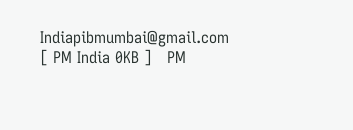Indiapibmumbai@gmail.com [ PM India 0KB ]   PM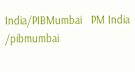India/PIBMumbai   PM India /pibmumbai